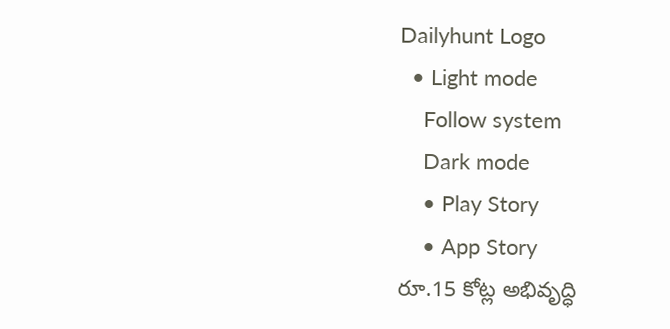Dailyhunt Logo
  • Light mode
    Follow system
    Dark mode
    • Play Story
    • App Story
రూ.15 కోట్ల అభివృద్ధి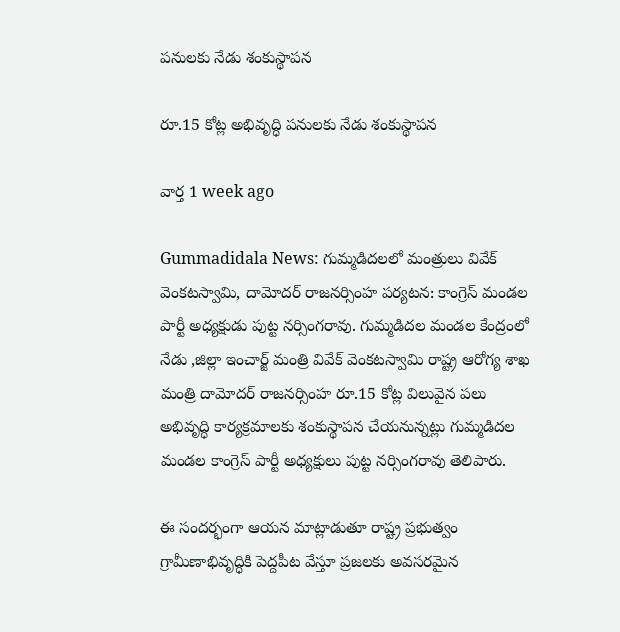పనులకు నేడు శంకుస్థాపన

రూ.15 కోట్ల అభివృద్ధి పనులకు నేడు శంకుస్థాపన

వార్త 1 week ago

Gummadidala News: గుమ్మడిదలలో మంత్రులు వివేక్ వెంకటస్వామి, దామోదర్ రాజనర్సింహ పర్యటన: కాంగ్రెస్ మండల పార్టీ అధ్యక్షుడు పుట్ట నర్సింగరావు. గుమ్మడిదల మండల కేంద్రంలో నేడు ,జిల్లా ఇంచార్జ్ మంత్రి వివేక్ వెంకటస్వామి రాష్ట్ర ఆరోగ్య శాఖ మంత్రి దామోదర్ రాజనర్సింహ రూ.15 కోట్ల విలువైన పలు అభివృద్ధి కార్యక్రమాలకు శంకుస్థాపన చేయనున్నట్లు గుమ్మడిదల మండల కాంగ్రెస్ పార్టీ అధ్యక్షులు పుట్ట నర్సింగరావు తెలిపారు.

ఈ సందర్భంగా ఆయన మాట్లాడుతూ రాష్ట్ర ప్రభుత్వం గ్రామీణాభివృద్ధికి పెద్దపీట వేస్తూ ప్రజలకు అవసరమైన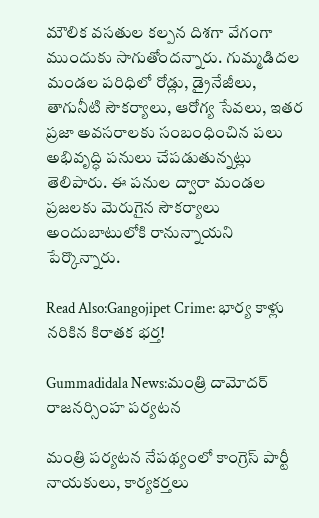మౌలిక వసతుల కల్పన దిశగా వేగంగా ముందుకు సాగుతోందన్నారు. గుమ్మడిదల మండల పరిధిలో రోడ్లు, డ్రైనేజీలు, తాగునీటి సౌకర్యాలు, ఆరోగ్య సేవలు, ఇతర ప్రజా అవసరాలకు సంబంధించిన పలు అభివృద్ధి పనులు చేపడుతున్నట్లు తెలిపారు. ఈ పనుల ద్వారా మండల ప్రజలకు మెరుగైన సౌకర్యాలు అందుబాటులోకి రానున్నాయని పేర్కొన్నారు.

Read Also:Gangojipet Crime: భార్య కాళ్లు నరికిన కిరాతక భర్త!

Gummadidala News:మంత్రి దామోదర్ రాజనర్సింహ పర్యటన

మంత్రి పర్యటన నేపథ్యంలో కాంగ్రెస్ పార్టీ నాయకులు, కార్యకర్తలు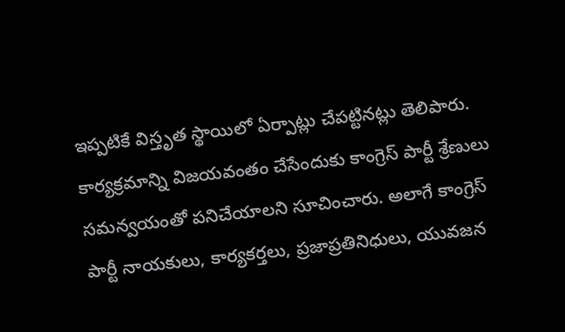ఇప్పటికే విస్తృత స్థాయిలో ఏర్పాట్లు చేపట్టినట్లు తెలిపారు. కార్యక్రమాన్ని విజయవంతం చేసేందుకు కాంగ్రెస్ పార్టీ శ్రేణులు సమన్వయంతో పనిచేయాలని సూచించారు. అలాగే కాంగ్రెస్ పార్టీ నాయకులు, కార్యకర్తలు, ప్రజాప్రతినిధులు, యువజన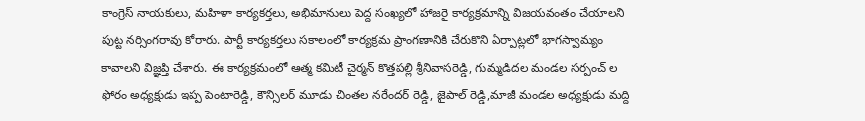కాంగ్రెస్ నాయకులు, మహిళా కార్యకర్తలు, అభిమానులు పెద్ద సంఖ్యలో హాజరై కార్యక్రమాన్ని విజయవంతం చేయాలని పుట్ట నర్సింగరావు కోరారు. పార్టీ కార్యకర్తలు సకాలంలో కార్యక్రమ ప్రాంగణానికి చేరుకొని ఏర్పాట్లలో భాగస్వామ్యం కావాలని విజ్ఞప్తి చేశారు. ఈ కార్యక్రమంలో ఆత్మ కమిటీ చైర్మన్ కొత్తపల్లి శ్రీనివాసరెడ్డి, గుమ్మడిదల మండల సర్పంచ్ ల ఫోరం అధ్యక్షుడు ఇప్ప పెంటారెడ్డి, కౌన్సిలర్ మూడు చింతల నరేందర్ రెడ్డి, జైపాల్ రెడ్డి,మాజీ మండల అధ్యక్షుడు మద్ది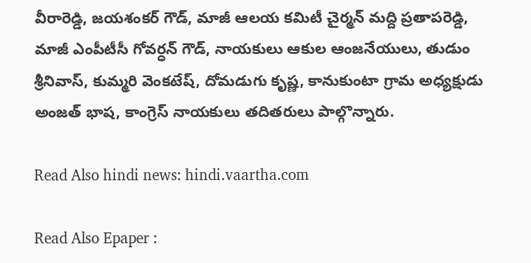వీరారెడ్డి, జయశంకర్ గౌడ్, మాజీ ఆలయ కమిటీ చైర్మన్ మద్ది ప్రతాపరెడ్డి, మాజీ ఎంపీటీసీ గోవర్ధన్ గౌడ్, నాయకులు ఆకుల ఆంజనేయులు, తుడుం శ్రీనివాస్, కుమ్మరి వెంకటేష్, దోమడుగు కృష్ణ, కానుకుంటా గ్రామ అధ్యక్షుడు అంజత్ భాష, కాంగ్రెస్ నాయకులు తదితరులు పాల్గొన్నారు.

Read Also hindi news: hindi.vaartha.com

Read Also Epaper :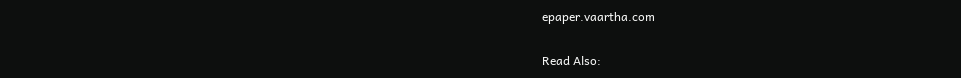epaper.vaartha.com

Read Also: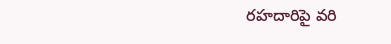రహదారిపై వరి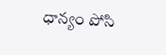ధాన్యం పోసి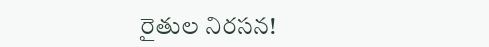రైతుల నిరసన!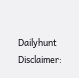Dailyhunt
Disclaimer: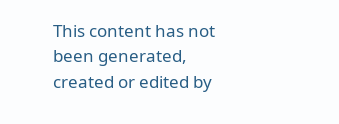This content has not been generated, created or edited by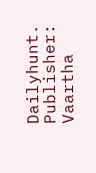Dailyhunt. Publisher: Vaartha